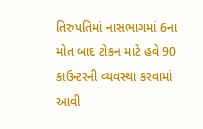તિરુપતિમાં નાસભાગમાં 6ના મોત બાદ ટોકન માટે હવે 90 કાઉન્ટરની વ્યવસ્થા કરવામાં આવી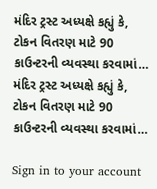મંદિર ટ્રસ્ટ અધ્યક્ષે કહ્યું કે, ટોકન વિતરણ માટે 90 કાઉન્ટરની વ્યવસ્થા કરવામાં…
મંદિર ટ્રસ્ટ અધ્યક્ષે કહ્યું કે, ટોકન વિતરણ માટે 90 કાઉન્ટરની વ્યવસ્થા કરવામાં…

Sign in to your account